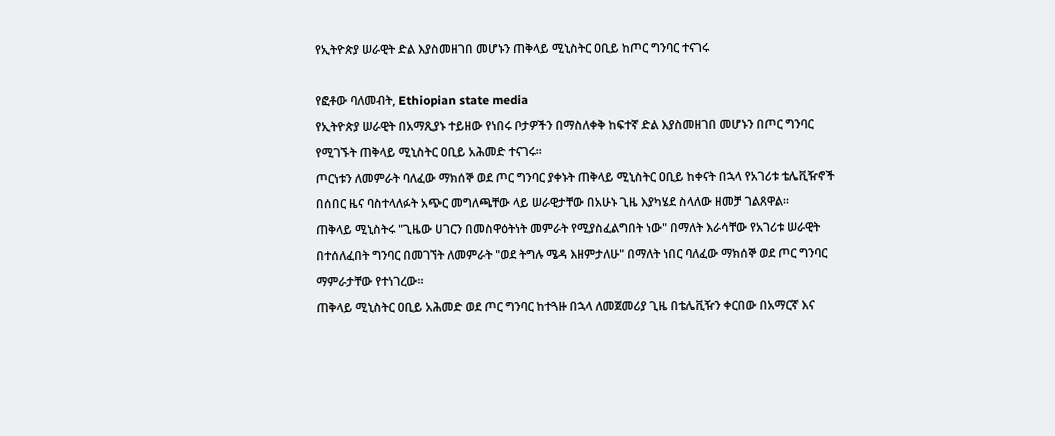የኢትዮጵያ ሠራዊት ድል እያስመዘገበ መሆኑን ጠቅላይ ሚኒስትር ዐቢይ ከጦር ግንባር ተናገሩ

የፎቶው ባለመብት, Ethiopian state media
የኢትዮጵያ ሠራዊት በአማጺያኑ ተይዘው የነበሩ ቦታዎችን በማስለቀቅ ከፍተኛ ድል እያስመዘገበ መሆኑን በጦር ግንባር የሚገኙት ጠቅላይ ሚኒስትር ዐቢይ አሕመድ ተናገሩ።
ጦርነቱን ለመምራት ባለፈው ማክሰኞ ወደ ጦር ግንባር ያቀኑት ጠቅላይ ሚኒስትር ዐቢይ ከቀናት በኋላ የአገሪቱ ቴሌቪዥኖች በሰበር ዜና ባስተላለፉት አጭር መግለጫቸው ላይ ሠራዊታቸው በአሁኑ ጊዜ እያካሄደ ስላለው ዘመቻ ገልጸዋል።
ጠቅላይ ሚኒስትሩ "ጊዜው ሀገርን በመስዋዕትነት መምራት የሚያስፈልግበት ነው" በማለት እራሳቸው የአገሪቱ ሠራዊት በተሰለፈበት ግንባር በመገኘት ለመምራት "ወደ ትግሉ ሜዳ እዘምታለሁ" በማለት ነበር ባለፈው ማክሰኞ ወደ ጦር ግንባር ማምራታቸው የተነገረው።
ጠቅላይ ሚኒስትር ዐቢይ አሕመድ ወደ ጦር ግንባር ከተጓዙ በኋላ ለመጀመሪያ ጊዜ በቴሌቪዥን ቀርበው በአማርኛ እና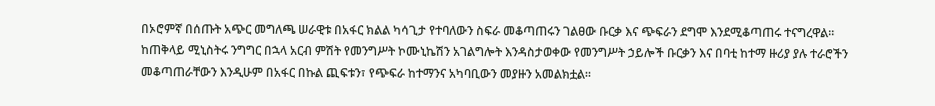በኦሮምኛ በሰጡት አጭር መግለጫ ሠራዊቱ በአፋር ክልል ካሳጊታ የተባለውን ስፍራ መቆጣጠሩን ገልፀው ቡርቃ እና ጭፍራን ደግሞ እንደሚቆጣጠሩ ተናግረዋል።
ከጠቅላይ ሚኒስትሩ ንግግር በኋላ አርብ ምሽት የመንግሥት ኮሙኒኬሽን አገልግሎት እንዳስታወቀው የመንግሥት ኃይሎች ቡርቃን እና በባቲ ከተማ ዙሪያ ያሉ ተራሮችን መቆጣጠራቸውን እንዲሁም በአፋር በኩል ጪፍቱን፣ የጭፍራ ከተማንና አካባቢውን መያዙን አመልክቷል።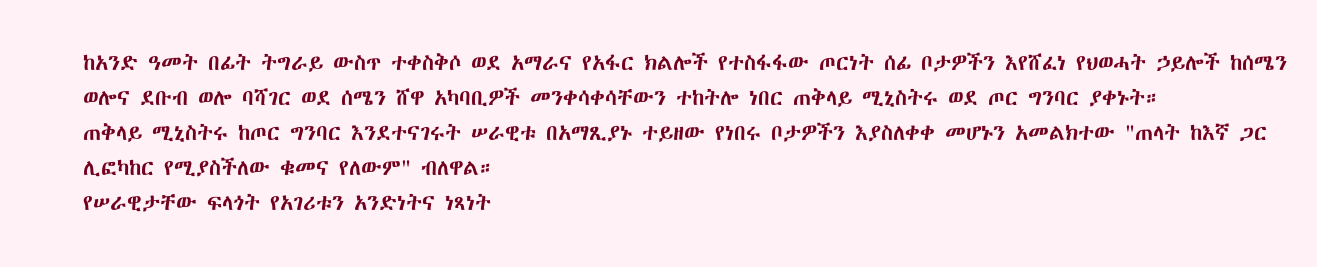ከአንድ ዓመት በፊት ትግራይ ውስጥ ተቀስቅሶ ወደ አማራና የአፋር ክልሎች የተስፋፋው ጦርነት ሰፊ ቦታዎችን እየሸፈነ የህወሓት ኃይሎች ከሰሜን ወሎና ደቡብ ወሎ ባሻገር ወደ ሰሜን ሸዋ አካባቢዎች መንቀሳቀሳቸውን ተከትሎ ነበር ጠቅላይ ሚኒስትሩ ወደ ጦር ግንባር ያቀኑት።
ጠቅላይ ሚኒስትሩ ከጦር ግንባር እንደተናገሩት ሠራዊቱ በአማጺያኑ ተይዘው የነበሩ ቦታዎችን እያስለቀቀ መሆኑን አመልክተው "ጠላት ከእኛ ጋር ሊፎካከር የሚያስችለው ቁመና የለውም" ብለዋል።
የሠራዊታቸው ፍላጎት የአገሪቱን አንድነትና ነጻነት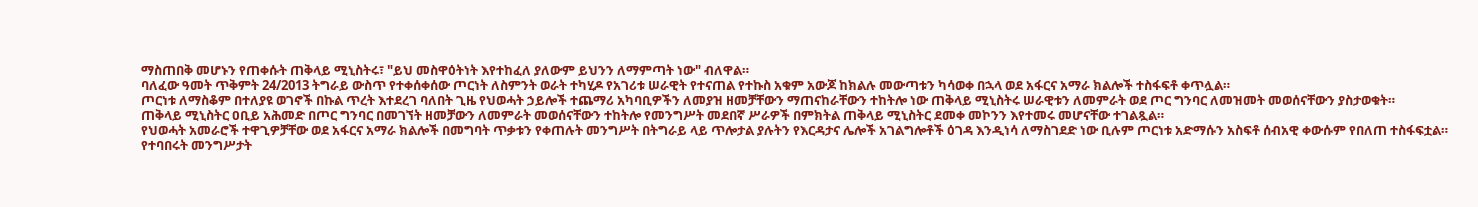ማስጠበቅ መሆኑን የጠቀሱት ጠቅላይ ሚኒስትሩ፣ "ይህ መስዋዕትነት እየተከፈለ ያለውም ይህንን ለማምጣት ነው" ብለዋል።
ባለፈው ዓመት ጥቅምት 24/2013 ትግራይ ውስጥ የተቀሰቀሰው ጦርነት ለስምንት ወራት ተካሂዶ የአገሪቱ ሠራዊት የተናጠል የተኩስ አቁም አውጆ ከክልሉ መውጣቱን ካሳወቀ በኋላ ወደ አፋርና አማራ ክልሎች ተስፋፍቶ ቀጥሏል።
ጦርነቱ ለማስቆም በተለያዩ ወገኖች በኩል ጥረት እተደረገ ባለበት ጊዜ የህወሓት ኃይሎች ተጨማሪ አካባቢዎችን ለመያዝ ዘመቻቸውን ማጠናከራቸውን ተከትሎ ነው ጠቅላይ ሚኒስትሩ ሠራዊቱን ለመምራት ወደ ጦር ግንባር ለመዝመት መወሰናቸውን ያስታወቁት።
ጠቅላይ ሚኒስትር ዐቢይ አሕመድ በጦር ግንባር በመገኘት ዘመቻውን ለመምራት መወሰናቸውን ተከትሎ የመንግሥት መደበኛ ሥራዎች በምክትል ጠቅላይ ሚኒስትር ደመቀ መኮንን እየተመሩ መሆናቸው ተገልጿል።
የህወሓት አመራሮች ተዋጊዎቻቸው ወደ አፋርና አማራ ክልሎች በመግባት ጥቃቱን የቀጠሉት መንግሥት በትግራይ ላይ ጥሎታል ያሉትን የእርዳታና ሌሎች አገልግሎቶች ዕገዳ እንዲነሳ ለማስገደድ ነው ቢሉም ጦርነቱ አድማሱን አስፍቶ ሰብአዊ ቀውሱም የበለጠ ተስፋፍቷል።
የተባበሩት መንግሥታት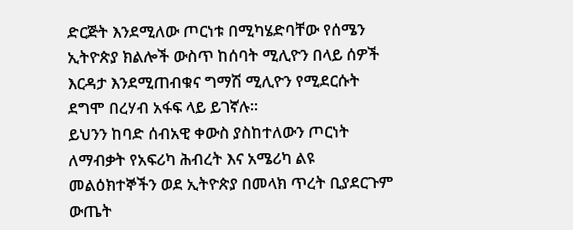ድርጅት እንደሚለው ጦርነቱ በሚካሄድባቸው የሰሜን ኢትዮጵያ ክልሎች ውስጥ ከሰባት ሚሊዮን በላይ ሰዎች እርዳታ እንደሚጠብቁና ግማሽ ሚሊዮን የሚደርሱት ደግሞ በረሃብ አፋፍ ላይ ይገኛሉ።
ይህንን ከባድ ሰብአዊ ቀውስ ያስከተለውን ጦርነት ለማብቃት የአፍሪካ ሕብረት እና አሜሪካ ልዩ መልዕክተኞችን ወደ ኢትዮጵያ በመላክ ጥረት ቢያደርጉም ውጤት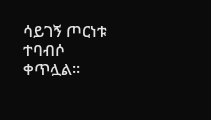ሳይገኝ ጦርነቱ ተባብሶ ቀጥሏል።